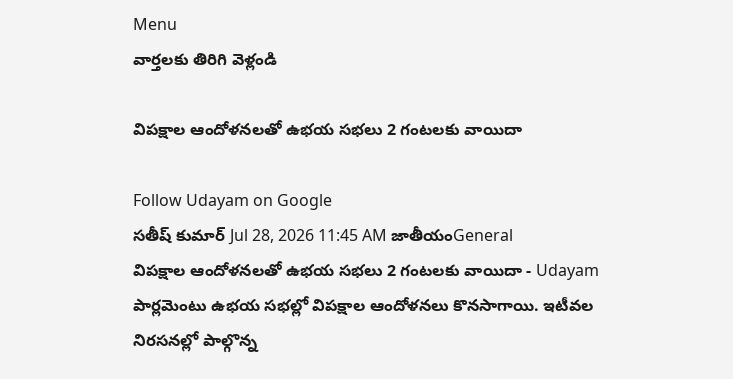Menu
వార్తలకు తిరిగి వెళ్లండి

విపక్షాల ఆందోళనలతో ఉభయ సభలు 2 గంటలకు వాయిదా

Follow Udayam on Google
సతీష్ కుమార్ Jul 28, 2026 11:45 AM జాతీయంGeneral
విపక్షాల ఆందోళనలతో ఉభయ సభలు 2 గంటలకు వాయిదా - Udayam
పార్లమెంటు ఉభయ సభల్లో విపక్షాల ఆందోళనలు కొనసాగాయి. ఇటీవల నిరసనల్లో పాల్గొన్న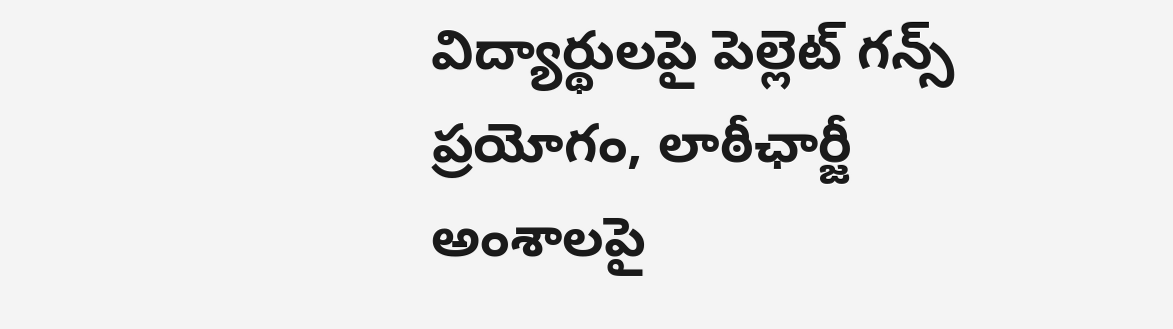విద్యార్థులపై పెల్లెట్ గన్స్ ప్రయోగం, లాఠీఛార్జీ అంశాలపై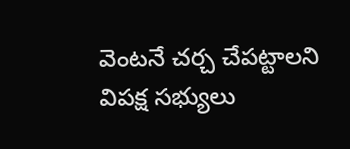వెంటనే చర్చ చేపట్టాలని విపక్ష సభ్యులు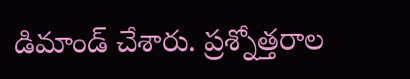డిమాండ్ చేశారు. ప్రశ్నోత్తరాల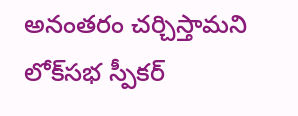అనంతరం చర్చిస్తామని లోక్‌సభ స్పీకర్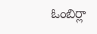ఓంబిర్లా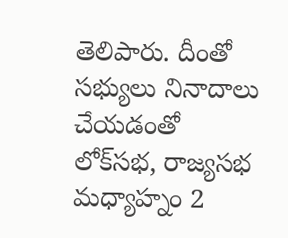తెలిపారు. దీంతో సభ్యులు నినాదాలు చేయడంతో లోక్‌సభ, రాజ్యసభ మధ్యాహ్నం 2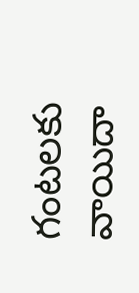గంటలకు వాయిదా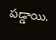పడ్డాయి.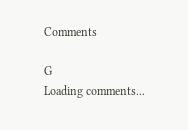Comments

G
Loading comments...